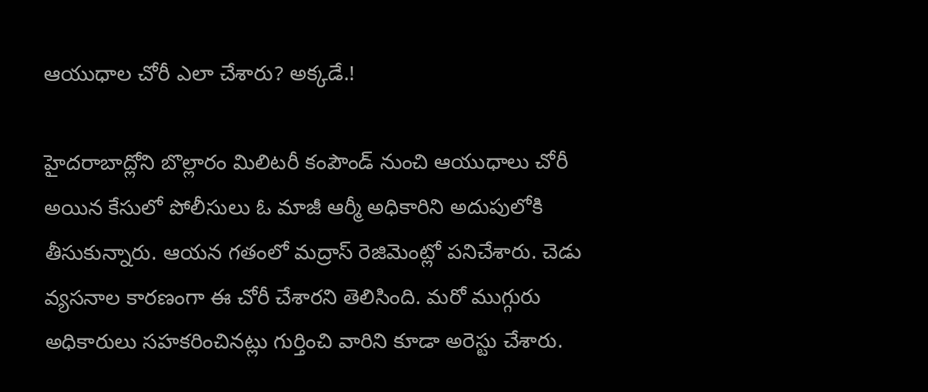ఆయుధాల చోరీ ఎలా చేశారు? అక్కడే.!

హైదరాబాద్లోని బొల్లారం మిలిటరీ కంపౌండ్ నుంచి ఆయుధాలు చోరీ అయిన కేసులో పోలీసులు ఓ మాజీ ఆర్మీ అధికారిని అదుపులోకి తీసుకున్నారు. ఆయన గతంలో మద్రాస్ రెజిమెంట్లో పనిచేశారు. చెడు వ్యసనాల కారణంగా ఈ చోరీ చేశారని తెలిసింది. మరో ముగ్గురు అధికారులు సహకరించినట్లు గుర్తించి వారిని కూడా అరెస్టు చేశారు.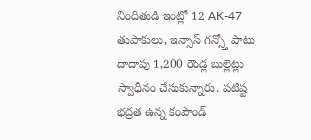నిందితుడి ఇంట్లో 12 AK-47 తుపాకులు, ఇన్సాస్ గన్స్తో పాటు దాదాపు 1,200 రౌండ్ల బుల్లెట్లు స్వాధీనం చేసుకున్నారు. పటిష్ట భద్రత ఉన్న కంపౌండ్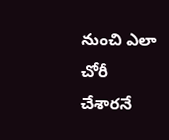నుంచి ఎలా చోరీ చేశారనే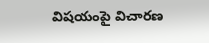విషయంపై విచారణ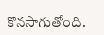కొనసాగుతోంది.